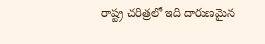రాష్ట్ర చరిత్రలో ఇది దారుణమైన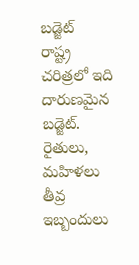బడ్జెట్
రాష్ట్ర చరిత్రలో ఇది దారుణమైన బడ్జెట్. రైతులు, మహిళలు తీవ్ర ఇబ్బందులు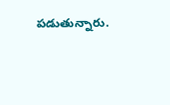పడుతున్నారు.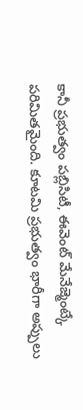కానీ ప్రభుత్వం పబ్లిసిటీ, ఈవెంట్ మేనేజ్మెంట్కే పరిమితమైంది. కూటమి ప్రభుత్వం భారీగా అప్పులు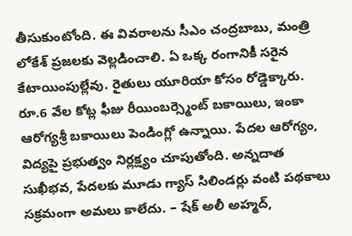తీసుకుంటోంది. ఈ వివరాలను సీఎం చంద్రబాబు, మంత్రి లోకేశ్ ప్రజలకు వెల్లడించాలి. ఏ ఒక్క రంగానికీ సరైన కేటాయింపుల్లేవు. రైతులు యూరియా కోసం రోడ్డెక్కారు. రూ.6 వేల కోట్ల ఫీజు రీయింబర్స్మెంట్ బకాయిలు, ఇంకా ఆరోగ్యశ్రీ బకాయిలు పెండింగ్లో ఉన్నాయి. పేదల ఆరోగ్యం, విద్యపై ప్రభుత్వం నిర్లక్ష్యం చూపుతోంది. అన్నదాత సుఖీభవ, పేదలకు మూడు గ్యాస్ సిలిండర్లు వంటి పథకాలు సక్రమంగా అమలు కాలేదు. – షేక్ అలీ అహ్మద్,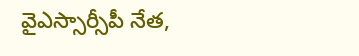వైఎస్సార్సీపీ నేత,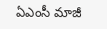ఏఎంసీ మాజీ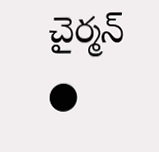చైర్మన్
●